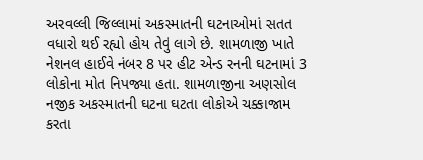અરવલ્લી જિલ્લામાં અકસ્માતની ઘટનાઓમાં સતત વધારો થઈ રહ્યો હોય તેવું લાગે છે. શામળાજી ખાતે નેશનલ હાઈવે નંબર 8 પર હીટ એન્ડ રનની ઘટનામાં 3 લોકોના મોત નિપજ્યા હતા. શામળાજીના અણસોલ નજીક અકસ્માતની ઘટના ઘટતા લોકોએ ચક્કાજામ કરતા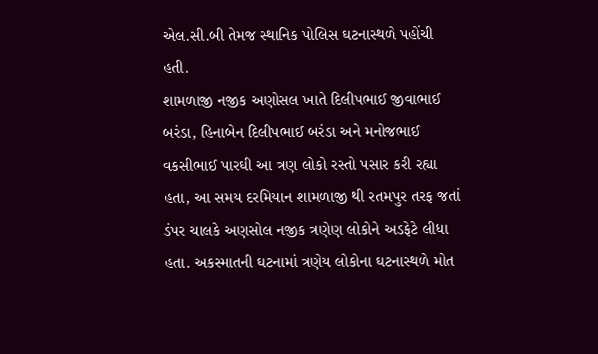એલ.સી.બી તેમજ સ્થાનિક પોલિસ ઘટનાસ્થળે પહોંચી હતી.
શામળાજી નજીક અણોસલ ખાતે દિલીપભાઈ જીવાભાઈ બરંડા, હિનાબેન દિલીપભાઈ બરંડા અને મનોજભાઈ વકસીભાઈ પારઘી આ ત્રણ લોકો રસ્તો પસાર કરી રહ્યા હતા, આ સમય દરમિયાન શામળાજી થી રતમપુર તરફ જતાં ડંપર ચાલકે અણસોલ નજીક ત્રણેણ લોકોને અડફેટે લીધા હતા. અકસ્માતની ઘટનામાં ત્રણેય લોકોના ઘટનાસ્થળે મોત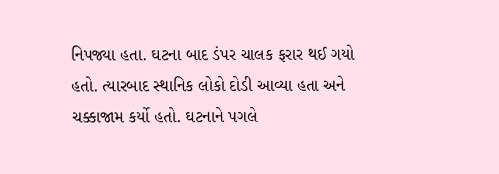નિપજ્યા હતા. ઘટના બાદ ડંપર ચાલક ફરાર થઈ ગયો હતો. ત્યારબાદ સ્થાનિક લોકો દોડી આવ્યા હતા અને ચક્કાજામ કર્યો હતો. ઘટનાને પગલે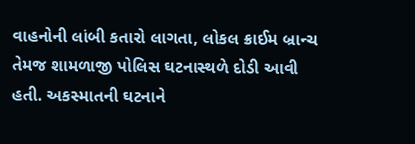વાહનોની લાંબી કતારો લાગતા, લોકલ ક્રાઈમ બ્રાન્ચ તેમજ શામળાજી પોલિસ ઘટનાસ્થળે દોડી આવી હતી. અકસ્માતની ઘટનાને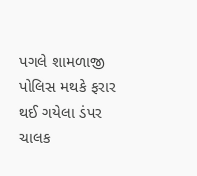પગલે શામળાજી પોલિસ મથકે ફરાર થઈ ગયેલા ડંપર ચાલક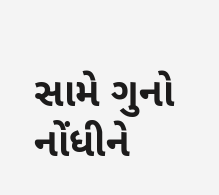સામે ગુનો નોંધીને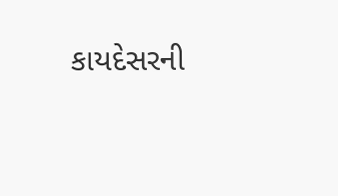કાયદેસરની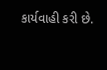કાર્યવાહી કરી છે.